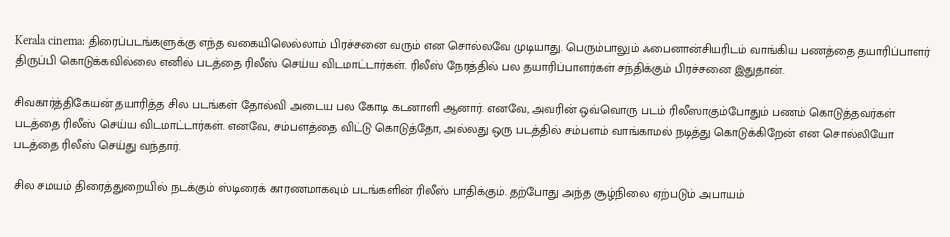Kerala cinema: திரைப்படங்களுக்கு எந்த வகையிலெல்லாம் பிரச்சனை வரும் என சொல்லவே முடியாது. பெரும்பாலும் ஃபைனான்சியரிடம் வாங்கிய பணத்தை தயாரிப்பாளர் திருப்பி கொடுக்கவில்லை எனில் படத்தை ரிலீஸ் செய்ய விடமாட்டார்கள். ரிலீஸ் நேரத்தில் பல தயாரிப்பாளர்கள் சந்திக்கும் பிரச்சனை இதுதான்.

சிவகார்த்திகேயன் தயாரித்த சில படங்கள் தோல்வி அடைய பல கோடி கடனாளி ஆனார். எனவே, அவரின் ஒவ்வொரு படம் ரிலீஸாகும்போதும் பணம் கொடுத்தவர்கள் படத்தை ரிலீஸ் செய்ய விடமாட்டார்கள். எனவே, சம்பளத்தை விட்டு கொடுத்தோ, அல்லது ஒரு படத்தில் சம்பளம் வாங்காமல் நடித்து கொடுக்கிறேன் என சொல்லியோ படத்தை ரிலீஸ் செய்து வந்தார்.

சில சமயம் திரைத்துறையில் நடக்கும் ஸ்டிரைக் காரணமாகவும் படங்களின் ரிலீஸ் பாதிக்கும். தற்போது அந்த சூழ்நிலை ஏற்படும் அபாயம்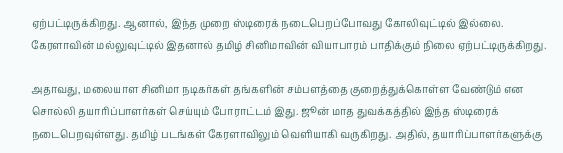ஏற்பட்டிருக்கிறது. ஆனால், இந்த முறை ஸ்டிரைக் நடைபெறப்போவது கோலிவுட்டில் இல்லை. கேரளாவின் மல்லுவுட்டில் இதனால் தமிழ் சினிமாவின் வியாபாரம் பாதிக்கும் நிலை ஏற்பட்டிருக்கிறது.

அதாவது, மலையாள சினிமா நடிகர்கள் தங்களின் சம்பளத்தை குறைத்துக்கொள்ள வேண்டும் என சொல்லி தயாரிப்பாளர்கள் செய்யும் போராட்டம் இது. ஜூன் மாத துவக்கத்தில் இந்த ஸ்டிரைக் நடைபெறவுள்ளது. தமிழ் படங்கள் கேரளாவிலும் வெளியாகி வருகிறது. அதில், தயாரிப்பாளர்களுக்கு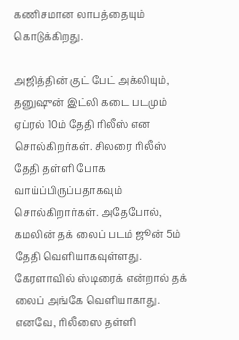கணிசமான லாபத்தையும் கொடுக்கிறது.

அஜித்தின் குட் பேட் அக்லியும், தனுஷுன் இட்லி கடை படமும் ஏப்ரல் 10ம் தேதி ரிலீஸ் என சொல்கிறர்கள். சிலரை ரிலீஸ் தேதி தள்ளி போக வாய்ப்பிருப்பதாகவும் சொல்கிறார்கள். அதேபோல், கமலின் தக் லைப் படம் ஜூன் 5ம் தேதி வெளியாகவுள்ளது. கேரளாவில் ஸ்டிரைக் என்றால் தக் லைப் அங்கே வெளியாகாது. எனவே, ரிலீஸை தள்ளி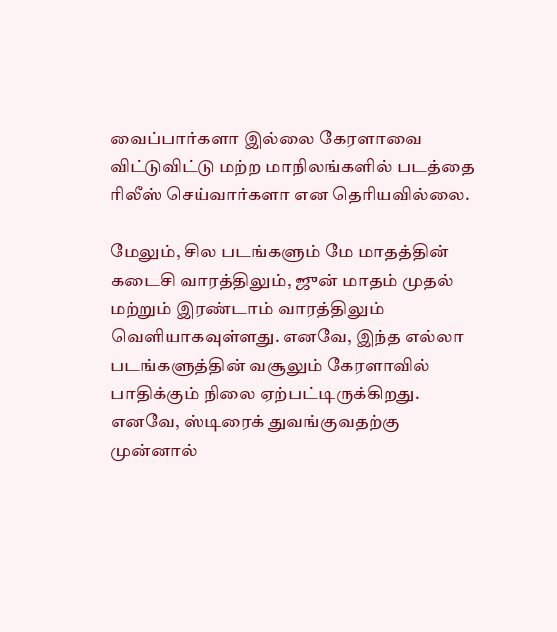வைப்பார்களா இல்லை கேரளாவை விட்டுவிட்டு மற்ற மாநிலங்களில் படத்தை ரிலீஸ் செய்வார்களா என தெரியவில்லை.

மேலும், சில படங்களும் மே மாதத்தின் கடைசி வாரத்திலும், ஜுன் மாதம் முதல் மற்றும் இரண்டாம் வாரத்திலும் வெளியாகவுள்ளது. எனவே, இந்த எல்லா படங்களுத்தின் வசூலும் கேரளாவில் பாதிக்கும் நிலை ஏற்பட்டிருக்கிறது. எனவே, ஸ்டிரைக் துவங்குவதற்கு முன்னால்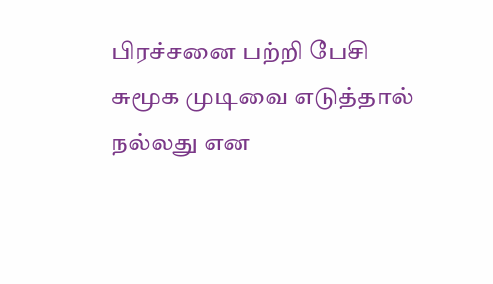பிரச்சனை பற்றி பேசி சுமூக முடிவை எடுத்தால் நல்லது என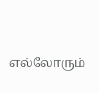எல்லோரும்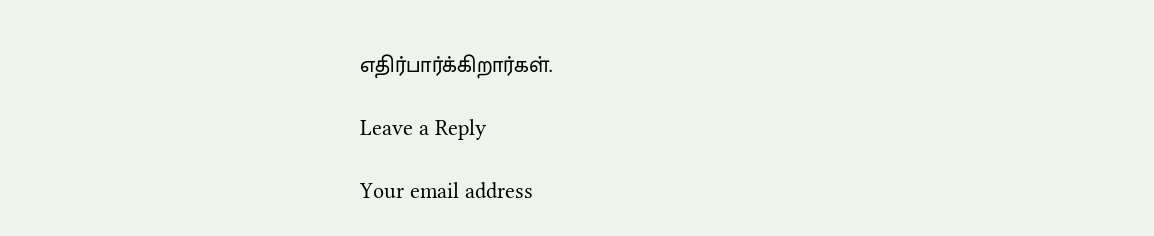எதிர்பார்க்கிறார்கள்.

Leave a Reply

Your email address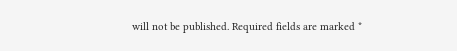will not be published. Required fields are marked *